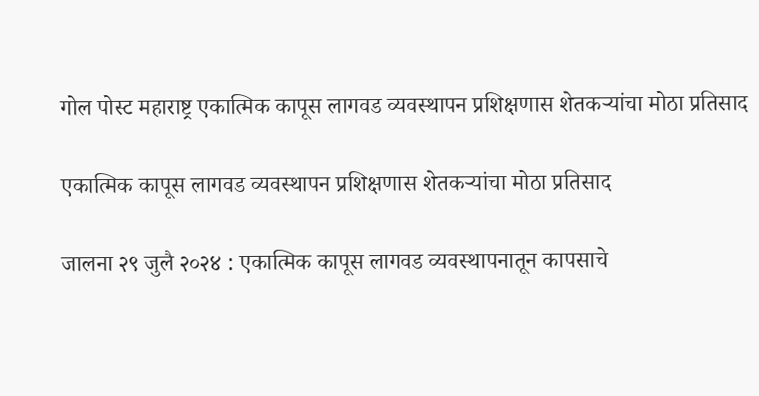गोल पोस्ट महाराष्ट्र एकात्मिक कापूस लागवड व्यवस्थापन प्रशिक्षणास शेतकऱ्यांचा मोठा प्रतिसाद

एकात्मिक कापूस लागवड व्यवस्थापन प्रशिक्षणास शेतकऱ्यांचा मोठा प्रतिसाद

जालना २९ जुलै २०२४ : एकात्मिक कापूस लागवड व्यवस्थापनातून कापसाचे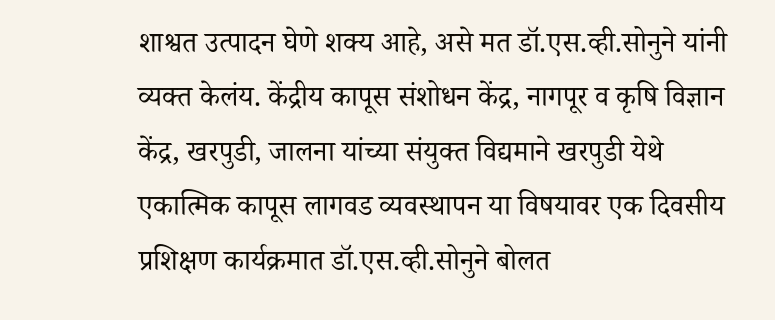शाश्वत उत्पादन घेणे शक्य आहे, असे मत डॉ.एस.व्ही.सोनुने यांनी व्यक्त केलंय. केंद्रीय कापूस संशोधन केंद्र, नागपूर व कृषि विज्ञान केंद्र, खरपुडी, जालना यांच्या संयुक्त विद्यमाने खरपुडी येथे एकात्मिक कापूस लागवड व्यवस्थापन या विषयावर एक दिवसीय प्रशिक्षण कार्यक्रमात डॉ.एस.व्ही.सोनुने बोलत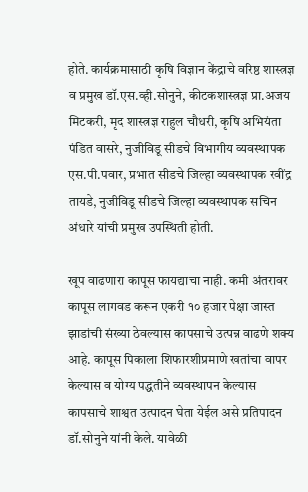होते. कार्यक्रमासाठी कृषि विज्ञान केंद्राचे वरिष्ठ शास्त्रज्ञ व प्रमुख डॉ.एस.व्ही.सोनुने, कीटकशास्त्रज्ञ प्रा.अजय मिटकरी, मृद शास्त्रज्ञ राहुल चौधरी, कृषि अभियंता पंडित वासरे, नुजीविडू सीडचे विभागीय व्यवस्थापक एस.पी.पवार, प्रभात सीडचे जिल्हा व्यवस्थापक रवींद्र तायडे, नुजीविडू सीडचे जिल्हा व्यवस्थापक सचिन अंधारे यांची प्रमुख उपस्थिती होती.

खूप वाढणारा कापूस फायद्याचा नाही. कमी अंतरावर कापूस लागवड करून एकरी १० हजार पेक्षा जास्त झाडांची संख्या ठेवल्यास कापसाचे उत्पन्न वाढणे शक्य आहे. कापूस पिकाला शिफारशीप्रमाणे खतांचा वापर केल्यास व योग्य पद्धतीने व्यवस्थापन केल्यास कापसाचे शाश्वत उत्पादन घेता येईल असे प्रतिपादन डॉ.सोनुने यांनी केले. यावेळी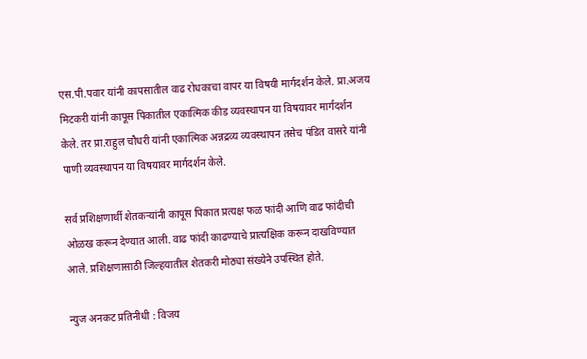एस.पी.पवार यांनी कापसातील वाढ रोधकाचा वापर या विषयी मार्गदर्शन केले. प्रा.अजय मिटकरी यांनी कापूस पिकातील एकात्मिक कीड व्यवस्थापन या विषयावर मार्गदर्शन केले. तर प्रा.राहुल चौधरी यांनी एकात्मिक अन्नद्रव्य व्यवस्थापन तसेच पंडित वासरे यांनी पाणी व्यवस्थापन या विषयावर मार्गदर्शन केले.

सर्व प्रशिक्षणार्थी शेतकऱ्यांनी कापूस पिकात प्रत्यक्ष फळ फांदी आणि वाढ फांदीची ओळख करून देण्यात आली. वाढ फांदी काढण्याचे प्रात्यक्षिक करून दाखविण्यात आले. प्रशिक्षणासाठी जिल्हयातील शेतकरी मोठ्या संख्येने उपस्थित होते.

न्युज अनकट प्रतिनीधी : विजय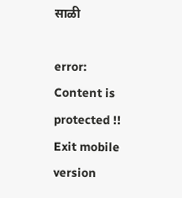साळी

error: Content is protected !!
Exit mobile version